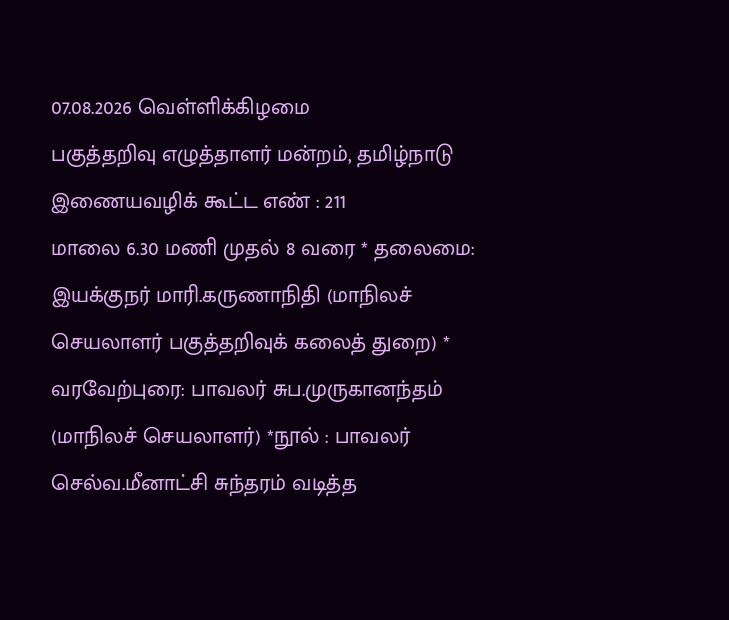07.08.2026 வெள்ளிக்கிழமை
பகுத்தறிவு எழுத்தாளர் மன்றம், தமிழ்நாடு இணையவழிக் கூட்ட எண் : 211
மாலை 6.30 மணி முதல் 8 வரை * தலைமை: இயக்குநர் மாரி.கருணாநிதி (மாநிலச் செயலாளர் பகுத்தறிவுக் கலைத் துறை) * வரவேற்புரை: பாவலர் சுப.முருகானந்தம் (மாநிலச் செயலாளர்) *நூல் : பாவலர் செல்வ.மீனாட்சி சுந்தரம் வடித்த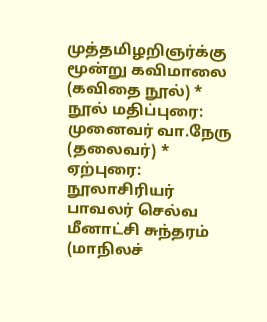முத்தமிழறிஞர்க்கு மூன்று கவிமாலை (கவிதை நூல்) * நூல் மதிப்புரை: முனைவர் வா.நேரு (தலைவர்) * ஏற்புரை: நூலாசிரியர் பாவலர் செல்வ மீனாட்சி சுந்தரம் (மாநிலச்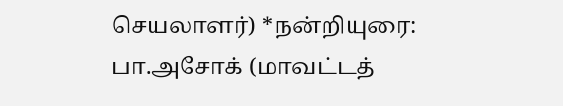செயலாளர்) *நன்றியுரை: பா.அசோக் (மாவட்டத்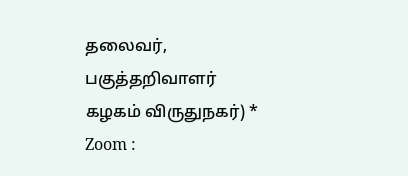தலைவர், பகுத்தறிவாளர் கழகம் விருதுநகர்) * Zoom :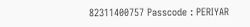82311400757 Passcode : PERIYAR